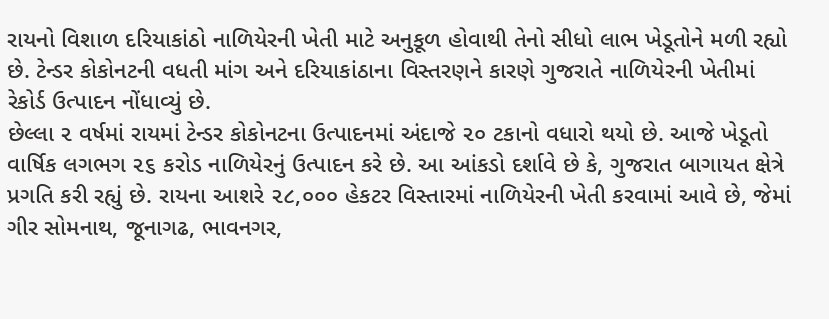રાયનો વિશાળ દરિયાકાંઠો નાળિયેરની ખેતી માટે અનુકૂળ હોવાથી તેનો સીધો લાભ ખેડૂતોને મળી રહ્યો છે. ટેન્ડર કોકોનટની વધતી માંગ અને દરિયાકાંઠાના વિસ્તરણને કારણે ગુજરાતે નાળિયેરની ખેતીમાં રેકોર્ડ ઉત્પાદન નોંધાવ્યું છે.
છેલ્લા ૨ વર્ષમાં રાયમાં ટેન્ડર કોકોનટના ઉત્પાદનમાં અંદાજે ૨૦ ટકાનો વધારો થયો છે. આજે ખેડૂતો વાર્ષિક લગભગ ૨૬ કરોડ નાળિયેરનું ઉત્પાદન કરે છે. આ આંકડો દર્શાવે છે કે, ગુજરાત બાગાયત ક્ષેત્રે પ્રગતિ કરી રહ્યું છે. રાયના આશરે ૨૮,૦૦૦ હેકટર વિસ્તારમાં નાળિયેરની ખેતી કરવામાં આવે છે, જેમાં ગીર સોમનાથ, જૂનાગઢ, ભાવનગર,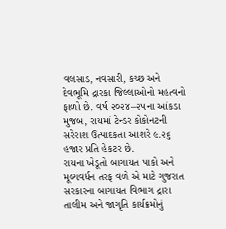વલસાડ, નવસારી, કચ્છ અને દેવભૂમિ દ્રારકા જિલ્લાઓનો મહત્વનો ફાળો છે. વર્ષ ૨૦૨૪–૨૫ના આંકડા મુજબ, રાયમાં ટેન્ડર કોકોનટની સરેરાશ ઉત્પાદકતા આશરે ૯.૨૬ હજાર પ્રતિ હેકટર છે.
રાયના ખેડૂતો બાગાયત પાકો અને મૂલ્યવર્ધન તરફ વળે એ માટે ગુજરાત સરકારના બાગાયત વિભાગ દ્રારા તાલીમ અને જાગૃતિ કાર્યક્રમોનું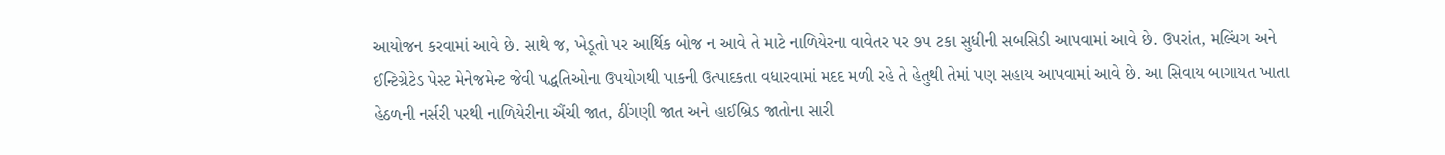આયોજન કરવામાં આવે છે. સાથે જ, ખેડૂતો પર આર્થિક બોજ ન આવે તે માટે નાળિયેરના વાવેતર પર ૭૫ ટકા સુધીની સબસિડી આપવામાં આવે છે. ઉપરાંત, મલ્ચિંગ અને ઈન્ટિગ્રેટેડ પેસ્ટ મેનેજમેન્ટ જેવી પદ્ધતિઓના ઉપયોગથી પાકની ઉત્પાદકતા વધારવામાં મદદ મળી રહે તે હેતુથી તેમાં પણ સહાય આપવામાં આવે છે. આ સિવાય બાગાયત ખાતા હેઠળની નર્સરી પરથી નાળિયેરીના ઐંચી જાત, ઠીંગણી જાત અને હાઈબ્રિડ જાતોના સારી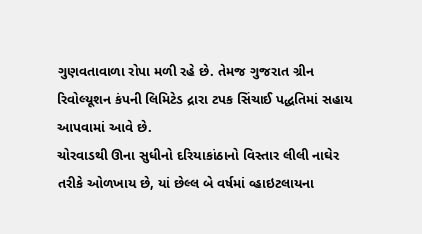ગુણવતાવાળા રોપા મળી રહે છે. તેમજ ગુજરાત ગ્રીન રિવોલ્યૂશન કંપની લિમિટેડ દ્રારા ટપક સિંચાઈ પદ્ધતિમાં સહાય આપવામાં આવે છે.
ચોરવાડથી ઊના સુધીનો દરિયાકાંઠાનો વિસ્તાર લીલી નાઘેર તરીકે ઓળખાય છે, યાં છેલ્લ બે વર્ષમાં વ્હાઇટલાયના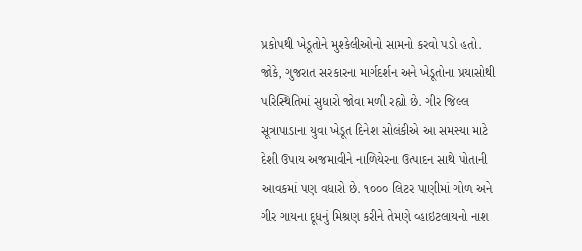પ્રકોપથી ખેડૂતોને મુશ્કેલીઓનો સામનો કરવો પડો હતો. જોકે, ગુજરાત સરકારના માર્ગદર્શન અને ખેડૂતોના પ્રયાસોથી પરિસ્થિતિમાં સુધારો જોવા મળી રહ્યો છે. ગીર જિલ્લ સૂત્રાપાડાના યુવા ખેડૂત દિનેશ સોલંકીએ આ સમસ્યા માટે દેશી ઉપાય અજમાવીને નાળિયેરના ઉત્પાદન સાથે પોતાની આવકમાં પણ વધારો છે. ૧૦૦૦ લિટર પાણીમાં ગોળ અને ગીર ગાયના દૂધનું મિશ્રણ કરીને તેમણે વ્હાઇટલાયનો નાશ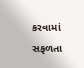કરવામાં સફળતા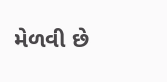મેળવી છે